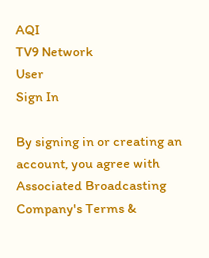AQI
TV9 Network
User
Sign In

By signing in or creating an account, you agree with Associated Broadcasting Company's Terms &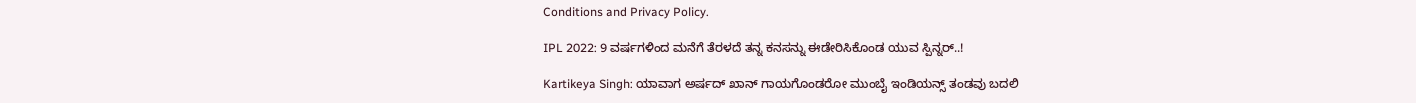Conditions and Privacy Policy.

IPL 2022: 9 ವರ್ಷಗಳಿಂದ ಮನೆಗೆ ತೆರಳದೆ ತನ್ನ ಕನಸನ್ನು ಈಡೇರಿಸಿಕೊಂಡ ಯುವ ಸ್ಪಿನ್ನರ್..!

Kartikeya Singh: ಯಾವಾಗ ಅರ್ಷದ್ ಖಾನ್ ಗಾಯಗೊಂಡರೋ ಮುಂಬೈ ಇಂಡಿಯನ್ಸ್ ತಂಡವು ಬದಲಿ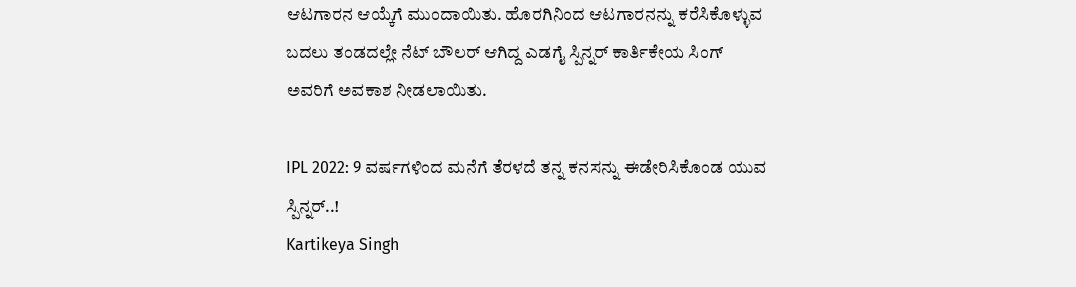ಆಟಗಾರನ ಆಯ್ಕೆಗೆ ಮುಂದಾಯಿತು. ಹೊರಗಿನಿಂದ ಆಟಗಾರನನ್ನು ಕರೆಸಿಕೊಳ್ಳುವ ಬದಲು ತಂಡದಲ್ಲೇ ನೆಟ್ ಬೌಲರ್ ಆಗಿದ್ದ ಎಡಗೈ ಸ್ಪಿನ್ನರ್ ಕಾರ್ತಿಕೇಯ ಸಿಂಗ್ ಅವರಿಗೆ ಅವಕಾಶ ನೀಡಲಾಯಿತು.

IPL 2022: 9 ವರ್ಷಗಳಿಂದ ಮನೆಗೆ ತೆರಳದೆ ತನ್ನ ಕನಸನ್ನು ಈಡೇರಿಸಿಕೊಂಡ ಯುವ ಸ್ಪಿನ್ನರ್..!
Kartikeya Singh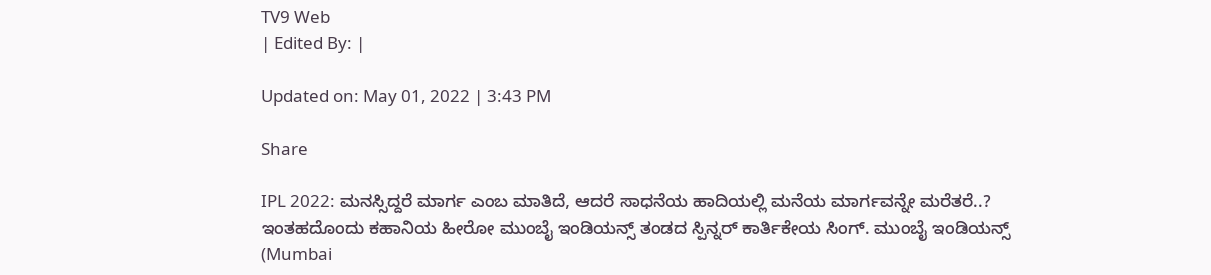TV9 Web
| Edited By: |

Updated on: May 01, 2022 | 3:43 PM

Share

IPL 2022: ಮನಸ್ಸಿದ್ದರೆ ಮಾರ್ಗ ಎಂಬ ಮಾತಿದೆ, ಆದರೆ ಸಾಧನೆಯ ಹಾದಿಯಲ್ಲಿ ಮನೆಯ ಮಾರ್ಗವನ್ನೇ ಮರೆತರೆ..? ಇಂತಹದೊಂದು ಕಹಾನಿಯ ಹೀರೋ ಮುಂಬೈ ಇಂಡಿಯನ್ಸ್ ತಂಡದ ಸ್ಪಿನ್ನರ್ ಕಾರ್ತಿಕೇಯ ಸಿಂಗ್. ಮುಂಬೈ ಇಂಡಿಯನ್ಸ್ (Mumbai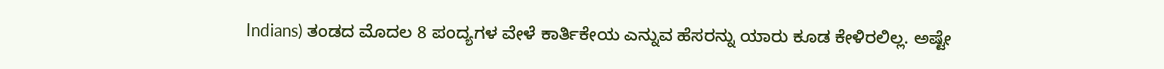Indians) ತಂಡದ ಮೊದಲ 8 ಪಂದ್ಯಗಳ ವೇಳೆ ಕಾರ್ತಿಕೇಯ ಎನ್ನುವ ಹೆಸರನ್ನು ಯಾರು ಕೂಡ ಕೇಳಿರಲಿಲ್ಲ. ಅಷ್ಟೇ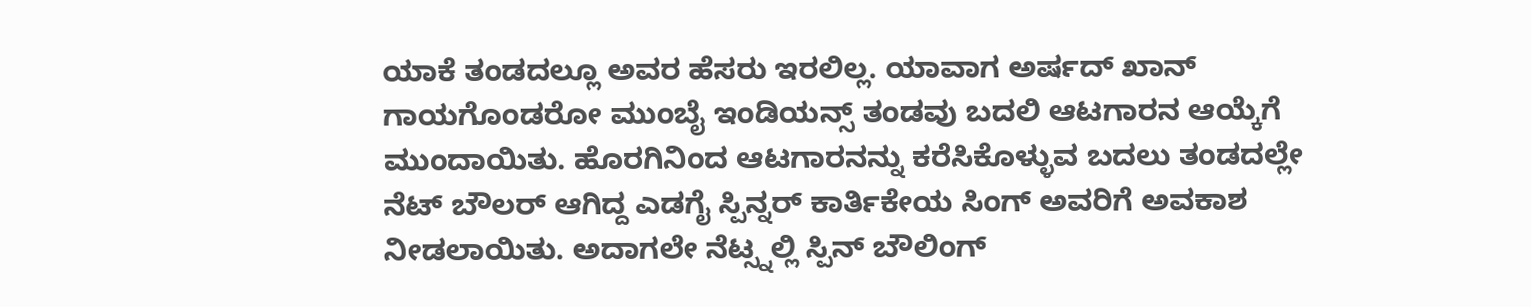ಯಾಕೆ ತಂಡದಲ್ಲೂ ಅವರ ಹೆಸರು ಇರಲಿಲ್ಲ. ಯಾವಾಗ ಅರ್ಷದ್ ಖಾನ್ ಗಾಯಗೊಂಡರೋ ಮುಂಬೈ ಇಂಡಿಯನ್ಸ್ ತಂಡವು ಬದಲಿ ಆಟಗಾರನ ಆಯ್ಕೆಗೆ ಮುಂದಾಯಿತು. ಹೊರಗಿನಿಂದ ಆಟಗಾರನನ್ನು ಕರೆಸಿಕೊಳ್ಳುವ ಬದಲು ತಂಡದಲ್ಲೇ ನೆಟ್ ಬೌಲರ್ ಆಗಿದ್ದ ಎಡಗೈ ಸ್ಪಿನ್ನರ್ ಕಾರ್ತಿಕೇಯ ಸಿಂಗ್ ಅವರಿಗೆ ಅವಕಾಶ ನೀಡಲಾಯಿತು. ಅದಾಗಲೇ ನೆಟ್ಸ್ನಲ್ಲಿ ಸ್ಪಿನ್ ಬೌಲಿಂಗ್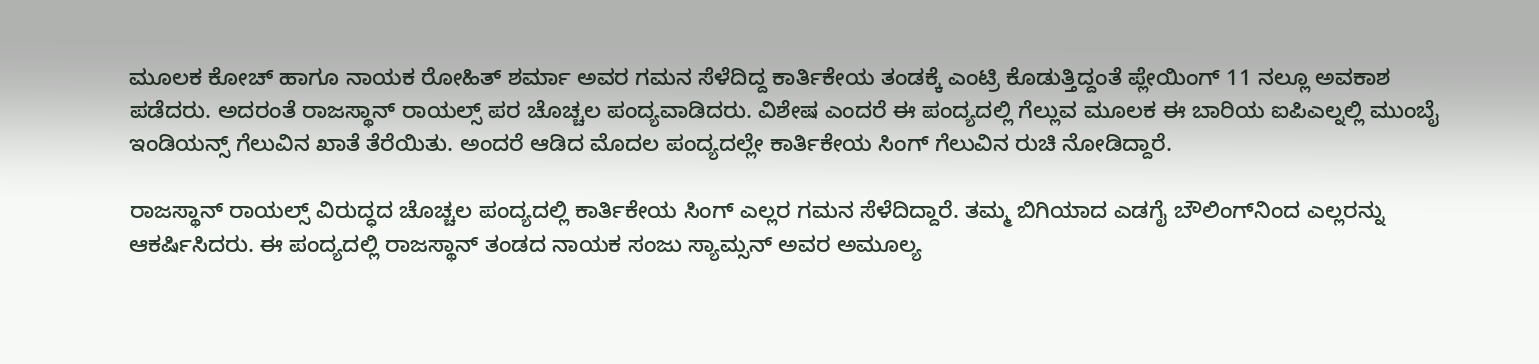ಮೂಲಕ ಕೋಚ್ ಹಾಗೂ ನಾಯಕ ರೋಹಿತ್ ಶರ್ಮಾ ಅವರ ಗಮನ ಸೆಳೆದಿದ್ದ ಕಾರ್ತಿಕೇಯ ತಂಡಕ್ಕೆ ಎಂಟ್ರಿ ಕೊಡುತ್ತಿದ್ದಂತೆ ಪ್ಲೇಯಿಂಗ್ 11 ನಲ್ಲೂ ಅವಕಾಶ ಪಡೆದರು. ಅದರಂತೆ ರಾಜಸ್ಥಾನ್ ರಾಯಲ್ಸ್ ಪರ ಚೊಚ್ಚಲ ಪಂದ್ಯವಾಡಿದರು. ವಿಶೇಷ ಎಂದರೆ ಈ ಪಂದ್ಯದಲ್ಲಿ ಗೆಲ್ಲುವ ಮೂಲಕ ಈ ಬಾರಿಯ ಐಪಿಎಲ್ನಲ್ಲಿ ಮುಂಬೈ ಇಂಡಿಯನ್ಸ್ ಗೆಲುವಿನ ಖಾತೆ ತೆರೆಯಿತು. ಅಂದರೆ ಆಡಿದ ಮೊದಲ ಪಂದ್ಯದಲ್ಲೇ ಕಾರ್ತಿಕೇಯ ಸಿಂಗ್ ಗೆಲುವಿನ ರುಚಿ ನೋಡಿದ್ದಾರೆ.

ರಾಜಸ್ಥಾನ್ ರಾಯಲ್ಸ್ ವಿರುದ್ಧದ ಚೊಚ್ಚಲ ಪಂದ್ಯದಲ್ಲಿ ಕಾರ್ತಿಕೇಯ ಸಿಂಗ್ ಎಲ್ಲರ ಗಮನ ಸೆಳೆದಿದ್ದಾರೆ. ತಮ್ಮ ಬಿಗಿಯಾದ ಎಡಗೈ ಬೌಲಿಂಗ್‌ನಿಂದ ಎಲ್ಲರನ್ನು ಆಕರ್ಷಿಸಿದರು. ಈ ಪಂದ್ಯದಲ್ಲಿ ರಾಜಸ್ಥಾನ್ ತಂಡದ ನಾಯಕ ಸಂಜು ಸ್ಯಾಮ್ಸನ್ ಅವರ ಅಮೂಲ್ಯ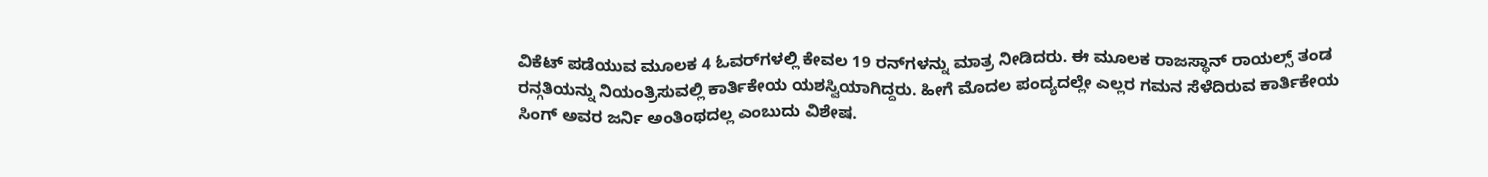ವಿಕೆಟ್ ಪಡೆಯುವ ಮೂಲಕ 4 ಓವರ್‌ಗಳಲ್ಲಿ ಕೇವಲ 19 ರನ್‌ಗಳನ್ನು ಮಾತ್ರ ನೀಡಿದರು. ಈ ಮೂಲಕ ರಾಜಸ್ಥಾನ್ ರಾಯಲ್ಸ್ ತಂಡ ರನ್ಗತಿಯನ್ನು ನಿಯಂತ್ರಿಸುವಲ್ಲಿ ಕಾರ್ತಿಕೇಯ ಯಶಸ್ವಿಯಾಗಿದ್ದರು. ಹೀಗೆ ಮೊದಲ ಪಂದ್ಯದಲ್ಲೇ ಎಲ್ಲರ ಗಮನ ಸೆಳೆದಿರುವ ಕಾರ್ತಿಕೇಯ ಸಿಂಗ್ ಅವರ ಜರ್ನಿ ಅಂತಿಂಥದಲ್ಲ ಎಂಬುದು ವಿಶೇಷ.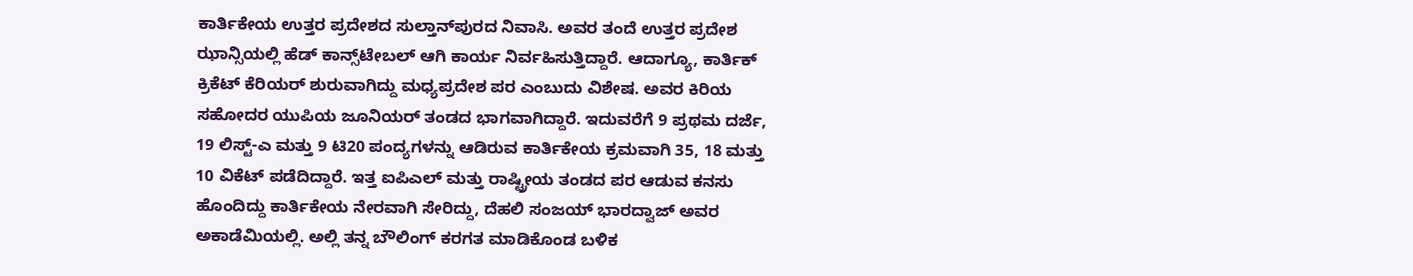ಕಾರ್ತಿಕೇಯ ಉತ್ತರ ಪ್ರದೇಶದ ಸುಲ್ತಾನ್‌ಪುರದ ನಿವಾಸಿ. ಅವರ ತಂದೆ ಉತ್ತರ ಪ್ರದೇಶ ಝಾನ್ಸಿಯಲ್ಲಿ ಹೆಡ್ ಕಾನ್ಸ್‌ಟೇಬಲ್ ಆಗಿ ಕಾರ್ಯ ನಿರ್ವಹಿಸುತ್ತಿದ್ದಾರೆ. ಆದಾಗ್ಯೂ, ಕಾರ್ತಿಕ್ ಕ್ರಿಕೆಟ್ ಕೆರಿಯರ್ ಶುರುವಾಗಿದ್ದು ಮಧ್ಯಪ್ರದೇಶ ಪರ ಎಂಬುದು ವಿಶೇಷ. ಅವರ ಕಿರಿಯ ಸಹೋದರ ಯುಪಿಯ ಜೂನಿಯರ್ ತಂಡದ ಭಾಗವಾಗಿದ್ದಾರೆ. ಇದುವರೆಗೆ 9 ಪ್ರಥಮ ದರ್ಜೆ, 19 ಲಿಸ್ಟ್-ಎ ಮತ್ತು 9 ಟಿ20 ಪಂದ್ಯಗಳನ್ನು ಆಡಿರುವ ಕಾರ್ತಿಕೇಯ ಕ್ರಮವಾಗಿ 35, 18 ಮತ್ತು 10 ವಿಕೆಟ್ ಪಡೆದಿದ್ದಾರೆ. ಇತ್ತ ಐಪಿಎಲ್ ಮತ್ತು ರಾಷ್ಟ್ರೀಯ ತಂಡದ ಪರ ಆಡುವ ಕನಸು ಹೊಂದಿದ್ದು ಕಾರ್ತಿಕೇಯ ನೇರವಾಗಿ ಸೇರಿದ್ದು, ದೆಹಲಿ ಸಂಜಯ್ ಭಾರದ್ವಾಜ್ ಅವರ ಅಕಾಡೆಮಿಯಲ್ಲಿ. ಅಲ್ಲಿ ತನ್ನ ಬೌಲಿಂಗ್ ಕರಗತ ಮಾಡಿಕೊಂಡ ಬಳಿಕ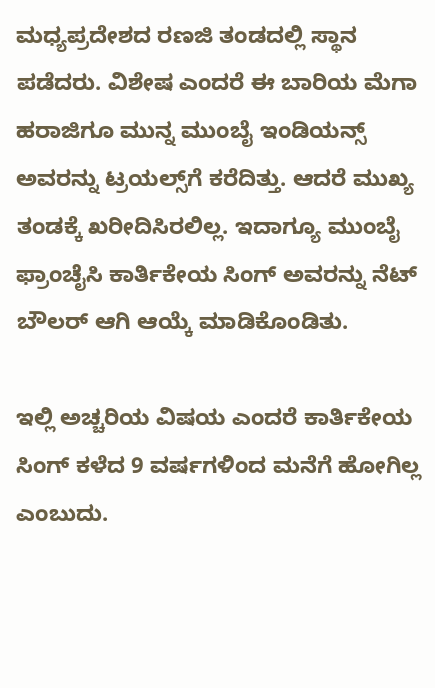ಮಧ್ಯಪ್ರದೇಶದ ರಣಜಿ ತಂಡದಲ್ಲಿ ಸ್ಥಾನ ಪಡೆದರು. ವಿಶೇಷ ಎಂದರೆ ಈ ಬಾರಿಯ ಮೆಗಾ ಹರಾಜಿಗೂ ಮುನ್ನ ಮುಂಬೈ ಇಂಡಿಯನ್ಸ್ ಅವರನ್ನು ಟ್ರಯಲ್ಸ್‌ಗೆ ಕರೆದಿತ್ತು. ಆದರೆ ಮುಖ್ಯ ತಂಡಕ್ಕೆ ಖರೀದಿಸಿರಲಿಲ್ಲ. ಇದಾಗ್ಯೂ ಮುಂಬೈ ಫ್ರಾಂಚೈಸಿ ಕಾರ್ತಿಕೇಯ ಸಿಂಗ್ ಅವರನ್ನು ನೆಟ್ ಬೌಲರ್ ಆಗಿ ಆಯ್ಕೆ ಮಾಡಿಕೊಂಡಿತು.

ಇಲ್ಲಿ ಅಚ್ಚರಿಯ ವಿಷಯ ಎಂದರೆ ಕಾರ್ತಿಕೇಯ ಸಿಂಗ್ ಕಳೆದ 9 ವರ್ಷಗಳಿಂದ ಮನೆಗೆ ಹೋಗಿಲ್ಲ ಎಂಬುದು.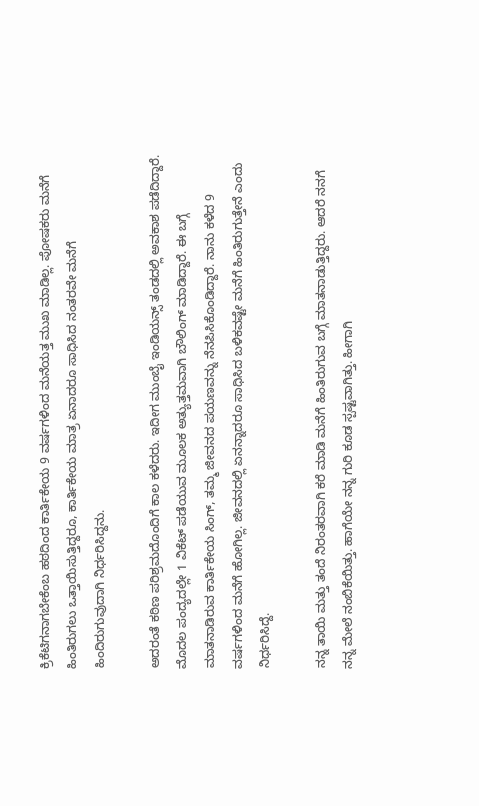ಕ್ರಿಕೆಟಿಗನಾಗಬೇಕೆಂಬ ಹಠದಿಂದ ಕಾರ್ತಿಕೇಯ 9 ವರ್ಷಗಳಿಂದ ಮನೆಯತ್ತ ಮುಖ ಮಾಡಿಲ್ಲ. ಪೋಷಕರು ಮನೆಗೆ ಹಿಂತಿರುಗಲು ಒತ್ತಾಯಿಸುತ್ತಿದ್ದರೂ, ಕಾರ್ತಿಕೇಯ ಮಾತ್ರ ಏನಾದರೂ ಸಾಧಿಸಿದ ನಂತರವೇ ಮನೆಗೆ ಹಿಂದಿರುಗುವುದಾಗಿ ನಿರ್ಧರಿಸಿದ್ದನು.

ಅದರಂತೆ ಕಠಿಣ ಪರಿಶ್ರಮದೊಂದಿಗೆ ಕಾಲ ಕಳೆದರು. ಇದೀಗ ಮುಂಬೈ ಇಂಡಿಯನ್ಸ್ ತಂಡದಲ್ಲಿ ಅವಕಾಶ ಪಡೆದಿದ್ದಾರೆ. ಮೊದಲ ಪಂದ್ಯದಲ್ಲೇ 1 ವಿಕೆಟ್ ಪಡೆಯುವ ಮೂಲಕ ಅತ್ಯುತ್ತಮವಾಗಿ ಬೌಲಿಂಗ್ ಮಾಡಿದ್ದಾರೆ. ಈ ಬಗ್ಗೆ ಮಾತನಾಡಿರುವ ಕಾರ್ತಿಕೇಯ ಸಿಂಗ್, ತಮ್ಮ ಜೀವನದ ಪಯಣವನ್ನು ನೆನಪಿಸಿಕೊಂಡಿದ್ದಾರೆ. ನಾನು ಕಳೆದ 9 ವರ್ಷಗಳಿಂದ ಮನೆಗೆ ಹೋಗಿಲ್ಲ. ಜೀವನದಲ್ಲಿ ಏನನ್ನಾದರೂ ಸಾಧಿಸಿದ ಬಳಿಕವಷ್ಟೇ ಮನೆಗೆ ಹಿಂತಿರುಗುತ್ತೇನೆ ಎಂದು ನಿರ್ಧರಿಸಿದ್ದೆ.

ನನ್ನ ತಾಯಿ ಮತ್ತು ತಂದೆ ನಿರಂತರವಾಗಿ ಕರೆ ಮಾಡಿ ಮನೆಗೆ ಹಿಂತಿರುಗುವ ಬಗ್ಗೆ ಮಾತನಾಡುತ್ತಿದ್ದರು. ಆದರೆ ನನಗೆ ನನ್ನ ಮೇಲೆ ನಂಬಿಕೆಯಿತ್ತು. ಹಾಗೆಯೇ ನನ್ನ ಗುರಿ ಕೂಡ ಸ್ಪಷ್ಟವಾಗಿತ್ತು. ಹೀಗಾಗಿ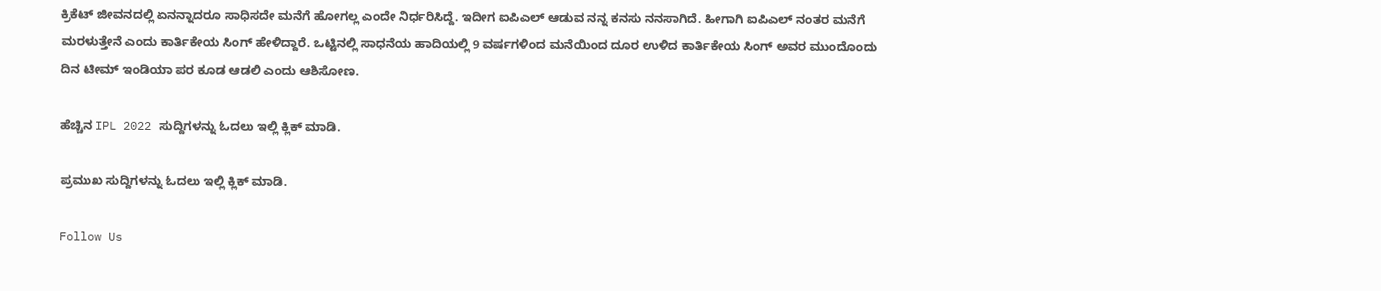ಕ್ರಿಕೆಟ್ ಜೀವನದಲ್ಲಿ ಏನನ್ನಾದರೂ ಸಾಧಿಸದೇ ಮನೆಗೆ ಹೋಗಲ್ಲ ಎಂದೇ ನಿರ್ಧರಿಸಿದ್ದೆ. ಇದೀಗ ಐಪಿಎಲ್ ಆಡುವ ನನ್ನ ಕನಸು ನನಸಾಗಿದೆ. ಹೀಗಾಗಿ ಐಪಿಎಲ್ ನಂತರ ಮನೆಗೆ ಮರಳುತ್ತೇನೆ ಎಂದು ಕಾರ್ತಿಕೇಯ ಸಿಂಗ್ ಹೇಳಿದ್ದಾರೆ. ಒಟ್ಟಿನಲ್ಲಿ ಸಾಧನೆಯ ಹಾದಿಯಲ್ಲಿ 9 ವರ್ಷಗಳಿಂದ ಮನೆಯಿಂದ ದೂರ ಉಳಿದ ಕಾರ್ತಿಕೇಯ ಸಿಂಗ್ ಅವರ ಮುಂದೊಂದು ದಿನ ಟೀಮ್ ಇಂಡಿಯಾ ಪರ ಕೂಡ ಆಡಲಿ ಎಂದು ಆಶಿಸೋಣ.

ಹೆಚ್ಚಿನ IPL 2022 ಸುದ್ದಿಗಳನ್ನು ಓದಲು ಇಲ್ಲಿ ಕ್ಲಿಕ್ ಮಾಡಿ.

ಪ್ರಮುಖ ಸುದ್ದಿಗಳನ್ನು ಓದಲು ಇಲ್ಲಿ ಕ್ಲಿಕ್ ಮಾಡಿ.

Follow Us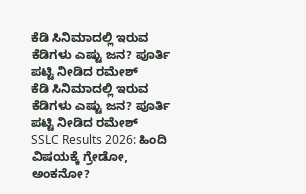ಕೆಡಿ ಸಿನಿಮಾದಲ್ಲಿ ಇರುವ ಕೆಡಿಗಳು ಎಷ್ಟು ಜನ? ಪೂರ್ತಿ ಪಟ್ಟಿ ನೀಡಿದ ರಮೇಶ್
ಕೆಡಿ ಸಿನಿಮಾದಲ್ಲಿ ಇರುವ ಕೆಡಿಗಳು ಎಷ್ಟು ಜನ? ಪೂರ್ತಿ ಪಟ್ಟಿ ನೀಡಿದ ರಮೇಶ್
SSLC Results 2026: ಹಿಂದಿ ವಿಷಯಕ್ಕೆ ಗ್ರೇಡೋ, ಅಂಕನೋ?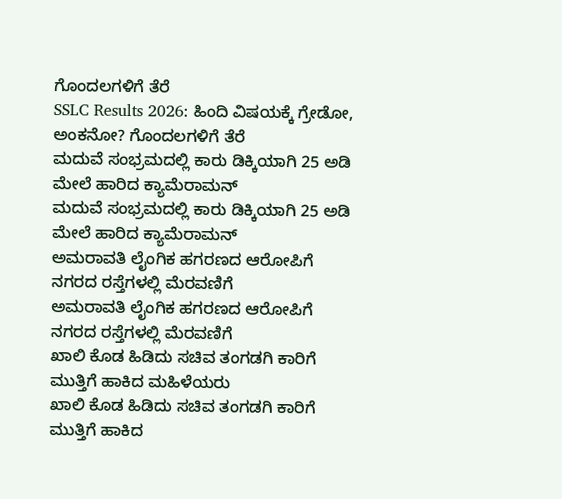ಗೊಂದಲಗಳಿಗೆ ತೆರೆ
SSLC Results 2026: ಹಿಂದಿ ವಿಷಯಕ್ಕೆ ಗ್ರೇಡೋ, ಅಂಕನೋ? ಗೊಂದಲಗಳಿಗೆ ತೆರೆ
ಮದುವೆ ಸಂಭ್ರಮದಲ್ಲಿ ಕಾರು ಡಿಕ್ಕಿಯಾಗಿ 25 ಅಡಿ ಮೇಲೆ ಹಾರಿದ ಕ್ಯಾಮೆರಾಮನ್
ಮದುವೆ ಸಂಭ್ರಮದಲ್ಲಿ ಕಾರು ಡಿಕ್ಕಿಯಾಗಿ 25 ಅಡಿ ಮೇಲೆ ಹಾರಿದ ಕ್ಯಾಮೆರಾಮನ್
ಅಮರಾವತಿ ಲೈಂಗಿಕ ಹಗರಣದ ಆರೋಪಿಗೆ ನಗರದ ರಸ್ತೆಗಳಲ್ಲಿ ಮೆರವಣಿಗೆ
ಅಮರಾವತಿ ಲೈಂಗಿಕ ಹಗರಣದ ಆರೋಪಿಗೆ ನಗರದ ರಸ್ತೆಗಳಲ್ಲಿ ಮೆರವಣಿಗೆ
ಖಾಲಿ ಕೊಡ ಹಿಡಿದು ಸಚಿವ ತಂಗಡಗಿ ಕಾರಿಗೆ ಮುತ್ತಿಗೆ ಹಾಕಿದ ಮಹಿಳೆಯರು
ಖಾಲಿ ಕೊಡ ಹಿಡಿದು ಸಚಿವ ತಂಗಡಗಿ ಕಾರಿಗೆ ಮುತ್ತಿಗೆ ಹಾಕಿದ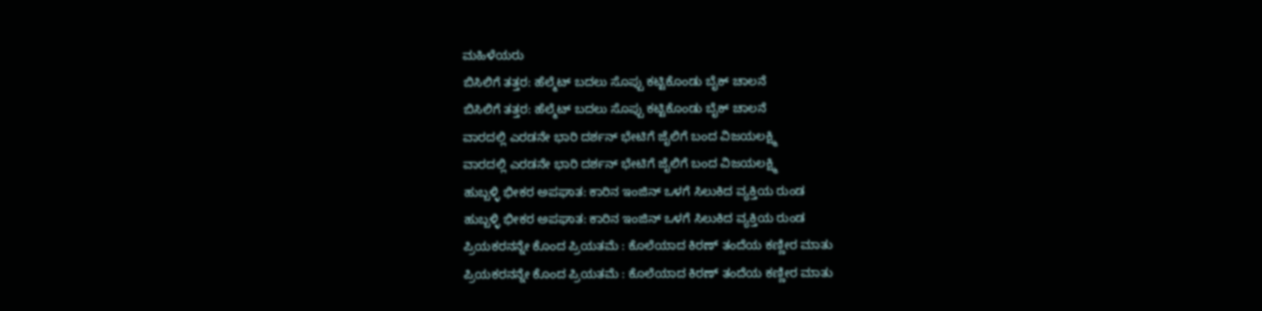ಮಹಿಳೆಯರು
ಬಿಸಿಲಿಗೆ ತತ್ತರ: ಹೆಲ್ಮೆಟ್ ಬದಲು ಸೊಪ್ಪು ಕಟ್ಟಿಕೊಂಡು ಬೈಕ್ ಚಾಲನೆ
ಬಿಸಿಲಿಗೆ ತತ್ತರ: ಹೆಲ್ಮೆಟ್ ಬದಲು ಸೊಪ್ಪು ಕಟ್ಟಿಕೊಂಡು ಬೈಕ್ ಚಾಲನೆ
ವಾರದಲ್ಲಿ ಎರಡನೇ ಭಾರಿ ದರ್ಶನ್ ಭೇಟಿಗೆ ಜೈಲಿಗೆ ಬಂದ ವಿಜಯಲಕ್ಷ್ಮಿ
ವಾರದಲ್ಲಿ ಎರಡನೇ ಭಾರಿ ದರ್ಶನ್ ಭೇಟಿಗೆ ಜೈಲಿಗೆ ಬಂದ ವಿಜಯಲಕ್ಷ್ಮಿ
ಹುಬ್ಬಳ್ಳಿ ಭೀಕರ ಅಪಘಾತ: ಕಾರಿನ ಇಂಜಿನ್ ಒಳಗೆ ಸಿಲುಕಿದ ವ್ಯಕ್ತಿಯ ರುಂಡ
ಹುಬ್ಬಳ್ಳಿ ಭೀಕರ ಅಪಘಾತ: ಕಾರಿನ ಇಂಜಿನ್ ಒಳಗೆ ಸಿಲುಕಿದ ವ್ಯಕ್ತಿಯ ರುಂಡ
ಪ್ರಿಯಕರನನ್ನೇ ಕೊಂದ ಪ್ರಿಯತಮೆ : ಕೊಲೆಯಾದ ಕಿರಣ್ ತಂದೆಯ ಕಣ್ಣೀರ ಮಾತು
ಪ್ರಿಯಕರನನ್ನೇ ಕೊಂದ ಪ್ರಿಯತಮೆ : ಕೊಲೆಯಾದ ಕಿರಣ್ ತಂದೆಯ ಕಣ್ಣೀರ ಮಾತು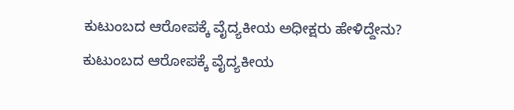ಕುಟುಂಬದ ಆರೋಪಕ್ಕೆ ವೈದ್ಯಕೀಯ ಅಧೀಕ್ಷರು ಹೇಳಿದ್ದೇನು?
ಕುಟುಂಬದ ಆರೋಪಕ್ಕೆ ವೈದ್ಯಕೀಯ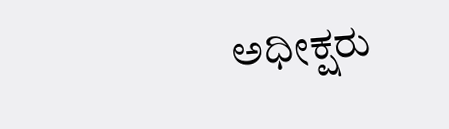ಅಧೀಕ್ಷರು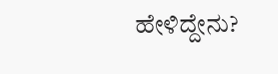ಹೇಳಿದ್ದೇನು?